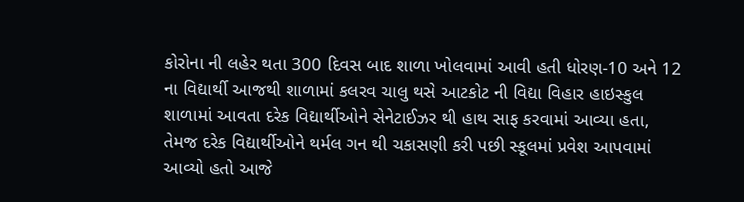કોરોના ની લહેર થતા 300 દિવસ બાદ શાળા ખોલવામાં આવી હતી ધોરણ-10 અને 12 ના વિદ્યાર્થી આજથી શાળામાં કલરવ ચાલુ થસે આટકોટ ની વિદ્યા વિહાર હાઇસ્કુલ શાળામાં આવતા દરેક વિદ્યાર્થીઓને સેનેટાઈઝર થી હાથ સાફ કરવામાં આવ્યા હતા, તેમજ દરેક વિદ્યાર્થીઓને થર્મલ ગન થી ચકાસણી કરી પછી સ્કૂલમાં પ્રવેશ આપવામાં આવ્યો હતો આજે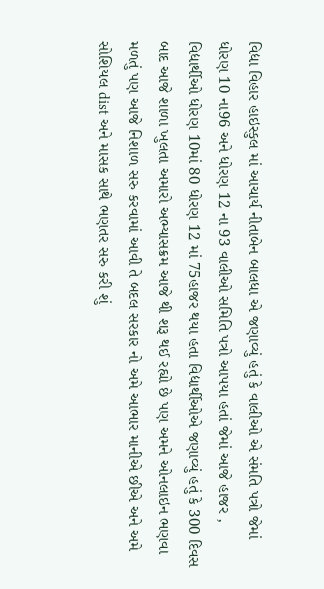વિદ્યા વિહાર હાઇસ્કુલ માં આચાર્ય નીતાબેન બાલધા એ જણાવ્યું હતું કે વાલીઓ એ સંમતિ પત્રો જેમાં ધોરણ 10 ના96 અને ધોરણ 12 ના 93 વાલીઓ સમિતિ પત્રો આપયા હતાં જેમાં આજે હાજર , વિદ્યાર્થીઓ ધોરણ 10માં 80 ધોરણ 12 માં 75હાજર થયા હતા વિદ્યાર્થીઓએ જણાવ્યું હતું કે 300 દિવસ બાદ આજે શાળા ખુલતા અમારો અભ્યાસક્રમ આજે થી શરૂ થઈ રહ્યો છે પણ અમને ઓનલાઇન ભણવા મળતું પણ આજે નિશાળ સરુ કરવામાં આવી તે બદલ સરકાર નો અમે આભાર માનીએ છીએ અને અમે સોશિયલ dist અને માસક સાથે ભણતર સરુ કરી શું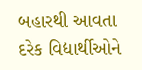બહારથી આવતા દરેક વિદ્યાર્થીઓને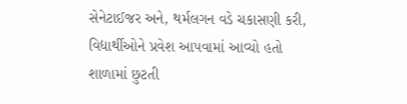સેનેટાઈજર અને, થર્મલગન વડે ચકાસણી કરી, વિદ્યાર્થીઓને પ્રવેશ આપવામાં આવ્યો હતો શાળામાં છુટતી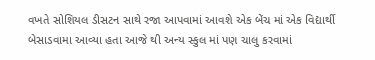વખતે સોશિયલ ડીસટન સાથે રજા આપવામાં આવશે એક બેંચ માં એક વિદ્યાર્થી બેસાડવામા આવ્યા હતા આજે થી અન્ય સ્કુલ માં પણ ચાલુ કરવામાં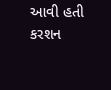આવી હતી
કરશન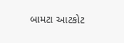બામટા આટકોટ